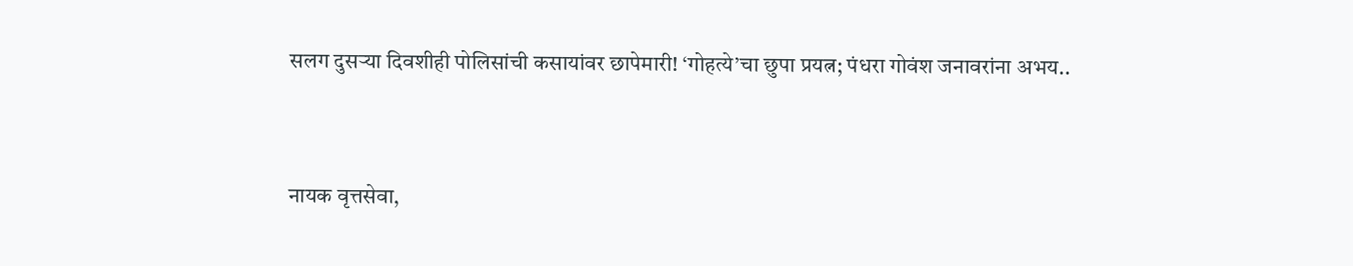सलग दुसर्‍या दिवशीही पोलिसांची कसायांवर छापेमारी! ‘गोहत्ये’चा छुपा प्रयत्न; पंधरा गोवंश जनावरांना अभय..


नायक वृत्तसेवा,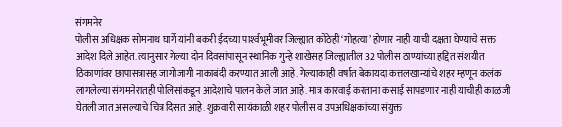संगमनेर
पोलीस अधिक्षक सोमनाथ घार्गे यांनी बकरी ईदच्या पार्श्‍वभूमीवर जिल्ह्यात कोठेही ‘गोहत्या’ होणार नाही याची दक्षता घेण्याचे सक्त आदेश दिले आहेत. त्यानुसार गेल्या दोन दिवसांपासून स्थानिक गुन्हे शाखेसह जिल्ह्यातील 32 पोलीस ठाण्यांच्या हद्दित संशयीत ठिकाणांवर छापासत्रासह जागोजागी नाकाबंदी करण्यात आली आहे. गेल्याकाही वर्षात बेकायदा कत्तलखान्यांचे शहर म्हणून कलंक लागलेल्या संगमनेरातही पोलिसांकडून आदेशाचे पालन केले जात आहे. मात्र कारवाई करताना कसाई सापडणार नाही याचीही काळजी घेतली जात असल्याचे चित्र दिसत आहे. शुक्रवारी सायंकाळी शहर पोलीस व उपअधिक्षकांच्या संयुक्त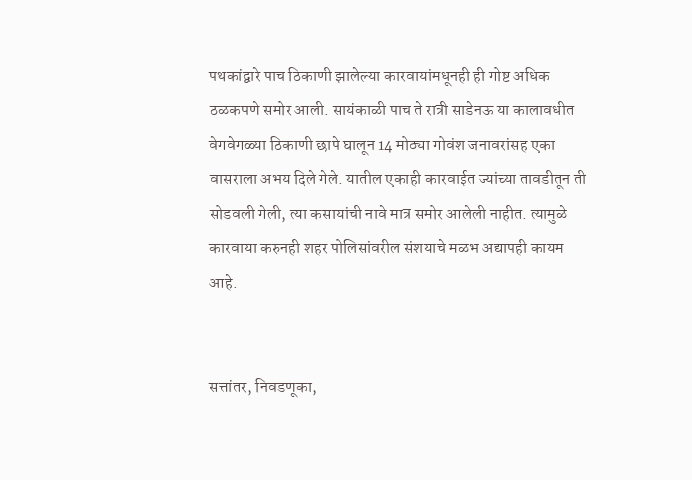पथकांद्वारे पाच ठिकाणी झालेल्या कारवायांमधूनही ही गोष्ट अधिक ठळकपणे समोर आली. सायंकाळी पाच ते रात्री साडेनऊ या कालावधीत वेगवेगळ्या ठिकाणी छापे घालून 14 मोठ्या गोवंश जनावरांसह एका वासराला अभय दिले गेले. यातील एकाही कारवाईत ज्यांच्या तावडीतून ती सोडवली गेली, त्या कसायांची नावे मात्र समोर आलेली नाहीत. त्यामुळे कारवाया करुनही शहर पोलिसांवरील संशयाचे मळभ अद्यापही कायम आहे.


सत्तांतर, निवडणूका,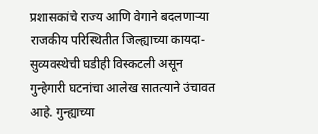प्रशासकांचे राज्य आणि वेगाने बदलणार्‍या राजकीय परिस्थितीत जिल्ह्याच्या कायदा-सुव्यवस्थेची घडीही विस्कटली असून गुन्हेगारी घटनांचा आलेख सातत्याने उंचावत आहे. गुन्ह्याच्या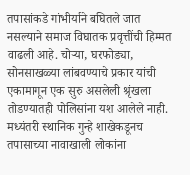तपासांकडे गांभीर्याने बघितले जात नसल्याने समाज विघातक प्रवृत्तींची हिम्मत वाढली आहे. चोर्‍या, घरफोड्या, सोनसाखळ्या लांबवण्याचे प्रकार यांची एकामागून एक सुरु असलेली श्रृंखला तोडण्यातही पोलिसांना यश आलेले नाही. मध्यंतरी स्थानिक गुन्हे शाखेकडूनच तपासाच्या नावाखाली लोकांना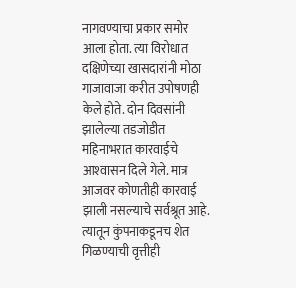नागवण्याचा प्रकार समोर आला होता. त्या विरोधात दक्षिणेच्या खासदारांनी मोठा गाजावाजा करीत उपोषणही केले होते. दोन दिवसांनी झालेल्या तडजोडीत महिनाभरात कारवाईचे आश्‍वासन दिले गेले. मात्र आजवर कोणतीही कारवाई झाली नसल्याचे सर्वश्रूत आहे. त्यातून कुंपनाकडूनच शेत गिळण्याची वृत्तीही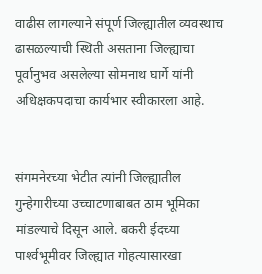वाढीस लागल्याने संपूर्ण जिल्ह्यातील व्यवस्थाच ढासळल्याची स्थिती असताना जिल्ह्याचा पूर्वानुभव असलेल्या सोमनाथ घार्गे यांनी अधिक्षकपदाचा कार्यभार स्वीकारला आहे.


संगमनेरच्या भेटीत त्यांनी जिल्ह्यातील गुन्हेगारीच्या उच्चाटणाबाबत ठाम भूमिका मांडल्याचे दिसून आले. बकरी ईदच्या पार्श्‍वभूमीवर जिल्ह्यात गोहत्यासारखा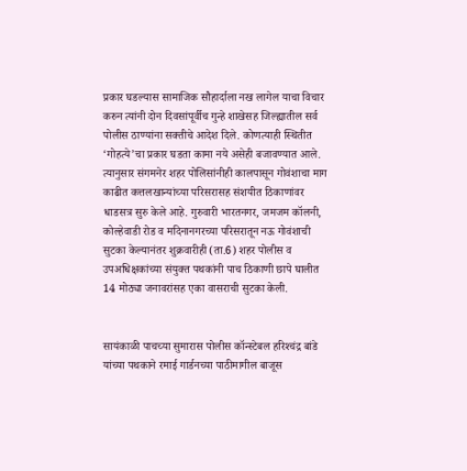प्रकार घडल्यास सामाजिक सौहार्दाला नख लागेल याचा विचार करुन त्यांनी दोन दिवसांपूर्वीच गुन्हे शाखेसह जिल्ह्यातील सर्व पोलीस ठाण्यांना सक्तीचे आदेश दिले. कोणत्याही स्थितीत ‘गोहत्ये’चा प्रकार घडता कामा नये असेही बजावण्यात आले. त्यानुसार संगमनेर शहर पोलिसांनीही कालपासून गोवंशाचा माग काढीत कत्तलखान्यांच्या परिसरासह संशयीत ठिकाणांवर धाडसत्र सुरु केले आहे. गुरुवारी भारतनगर, जमजम कॉलनी, कोल्हेवाडी रोड व मदिनानगरच्या परिसरातून नऊ गोवंशाची सुटका केल्यानंतर शुक्रवारीही (ता.6) शहर पोलीस व उपअधिक्षकांच्या संयुक्त पथकांनी पाच ठिकाणी छापे घालीत 14 मोठ्या जनावरांसह एका वासराची सुटका केली.


सायंकाळी पाचच्या सुमारास पोलीस कॉन्स्टेबल हरिश्‍चंद्र बांडे यांच्या पथकाने रमाई गार्डनच्या पाठीमागील बाजूस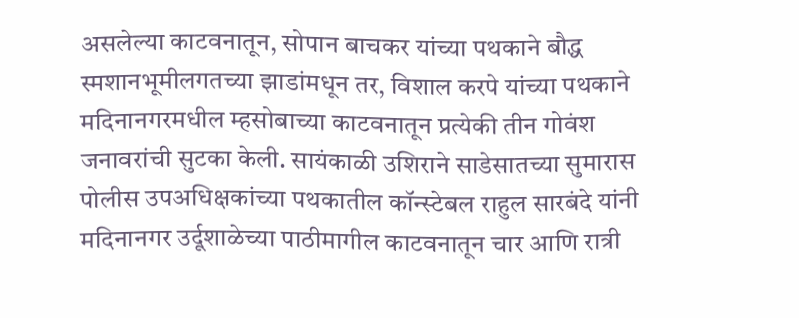असलेल्या काटवनातून, सोपान बाचकर यांच्या पथकाने बौद्ध स्मशानभूमीलगतच्या झाडांमधून तर, विशाल करपे यांच्या पथकाने मदिनानगरमधील म्हसोबाच्या काटवनातून प्रत्येकी तीन गोवंश जनावरांची सुटका केली. सायंकाळी उशिराने साडेसातच्या सुमारास पोलीस उपअधिक्षकांच्या पथकातील कॉन्स्टेबल राहुल सारबंदे यांनी मदिनानगर उर्दूशाळेच्या पाठीमागील काटवनातून चार आणि रात्री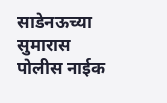साडेनऊच्या सुमारास पोलीस नाईक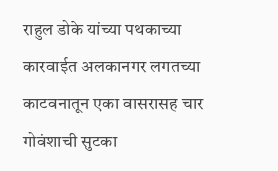राहुल डोके यांच्या पथकाच्या कारवाईत अलकानगर लगतच्या काटवनातून एका वासरासह चार गोवंशाची सुटका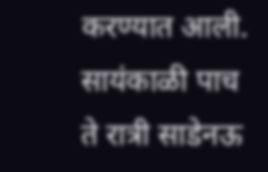करण्यात आली. सायंकाळी पाच ते रात्री साडेनऊ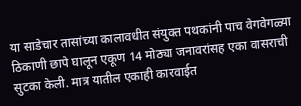या साडेचार तासांच्या कालावधीत संयुक्त पथकांनी पाच वेगवेगळ्या ठिकाणी छापे घालून एकूण 14 मोठ्या जनावरांसह एका वासराची सुटका केली. मात्र यातील एकाही कारवाईत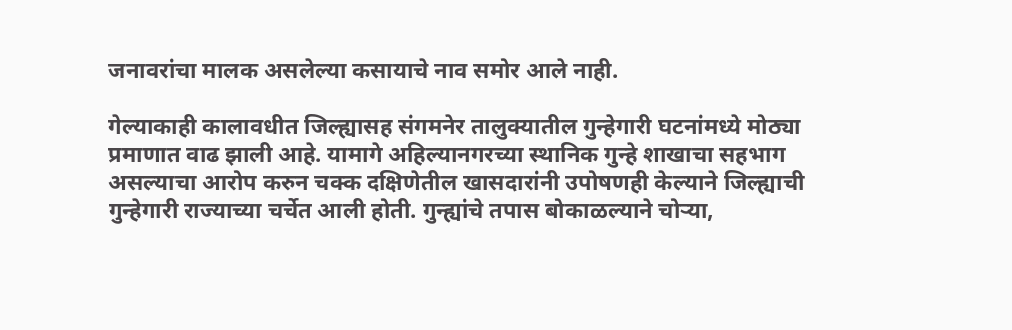जनावरांचा मालक असलेल्या कसायाचे नाव समोर आले नाही.

गेल्याकाही कालावधीत जिल्ह्यासह संगमनेर तालुक्यातील गुन्हेगारी घटनांमध्ये मोठ्या प्रमाणात वाढ झाली आहे. यामागे अहिल्यानगरच्या स्थानिक गुन्हे शाखाचा सहभाग असल्याचा आरोप करुन चक्क दक्षिणेतील खासदारांनी उपोषणही केल्याने जिल्ह्याची गुन्हेगारी राज्याच्या चर्चेत आली होती. गुन्ह्यांचे तपास बोकाळल्याने चोर्‍या,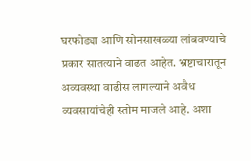घरफोड्या आणि सोनसाखळ्या लांबवण्याचे प्रकार सातत्याने वाढत आहेत. भ्रष्टाचारातून अव्यवस्था वाढीस लागल्याने अवैध व्यवसायांचेही स्तोम माजले आहे. अशा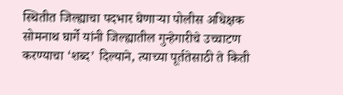स्थितीत जिल्ह्याचा पदभार घेणार्‍या पोलीस अधिक्षक सोमनाथ घार्गे यांनी जिल्ह्यातील गुन्हेगारीचे उच्चाटण करण्याचा ‘शब्द’ दिल्याने, त्याच्या पूर्ततेसाठी ते किती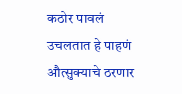कठोर पावलं उचलतात हे पाहणं औत्सुक्याचे ठरणार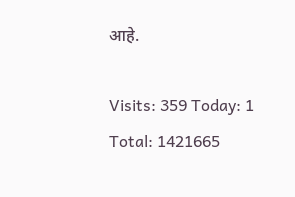आहे.

Visits: 359 Today: 1 Total: 1421665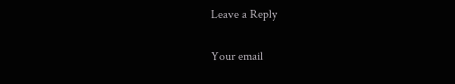Leave a Reply

Your email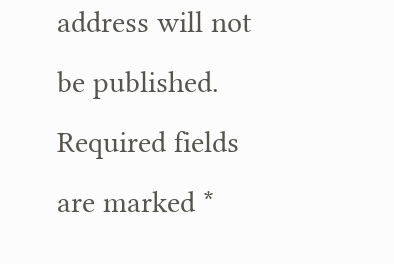address will not be published. Required fields are marked *